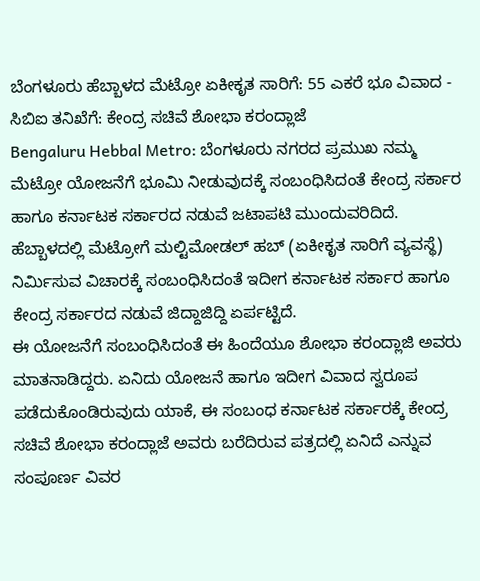ಬೆಂಗಳೂರು ಹೆಬ್ಬಾಳದ ಮೆಟ್ರೋ ಏಕೀಕೃತ ಸಾರಿಗೆ: 55 ಎಕರೆ ಭೂ ವಿವಾದ - ಸಿಬಿಐ ತನಿಖೆಗೆ: ಕೇಂದ್ರ ಸಚಿವೆ ಶೋಭಾ ಕರಂದ್ಲಾಜೆ
Bengaluru Hebbal Metro: ಬೆಂಗಳೂರು ನಗರದ ಪ್ರಮುಖ ನಮ್ಮ ಮೆಟ್ರೋ ಯೋಜನೆಗೆ ಭೂಮಿ ನೀಡುವುದಕ್ಕೆ ಸಂಬಂಧಿಸಿದಂತೆ ಕೇಂದ್ರ ಸರ್ಕಾರ ಹಾಗೂ ಕರ್ನಾಟಕ ಸರ್ಕಾರದ ನಡುವೆ ಜಟಾಪಟಿ ಮುಂದುವರಿದಿದೆ. ಹೆಬ್ಬಾಳದಲ್ಲಿ ಮೆಟ್ರೋಗೆ ಮಲ್ಟಿಮೋಡಲ್ ಹಬ್ (ಏಕೀಕೃತ ಸಾರಿಗೆ ವ್ಯವಸ್ಥೆ) ನಿರ್ಮಿಸುವ ವಿಚಾರಕ್ಕೆ ಸಂಬಂಧಿಸಿದಂತೆ ಇದೀಗ ಕರ್ನಾಟಕ ಸರ್ಕಾರ ಹಾಗೂ ಕೇಂದ್ರ ಸರ್ಕಾರದ ನಡುವೆ ಜಿದ್ದಾಜಿದ್ದಿ ಏರ್ಪಟ್ಟಿದೆ.
ಈ ಯೋಜನೆಗೆ ಸಂಬಂಧಿಸಿದಂತೆ ಈ ಹಿಂದೆಯೂ ಶೋಭಾ ಕರಂದ್ಲಾಜಿ ಅವರು ಮಾತನಾಡಿದ್ದರು. ಏನಿದು ಯೋಜನೆ ಹಾಗೂ ಇದೀಗ ವಿವಾದ ಸ್ವರೂಪ ಪಡೆದುಕೊಂಡಿರುವುದು ಯಾಕೆ, ಈ ಸಂಬಂಧ ಕರ್ನಾಟಕ ಸರ್ಕಾರಕ್ಕೆ ಕೇಂದ್ರ ಸಚಿವೆ ಶೋಭಾ ಕರಂದ್ಲಾಜೆ ಅವರು ಬರೆದಿರುವ ಪತ್ರದಲ್ಲಿ ಏನಿದೆ ಎನ್ನುವ ಸಂಪೂರ್ಣ ವಿವರ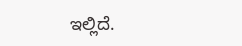ಇಲ್ಲಿದೆ.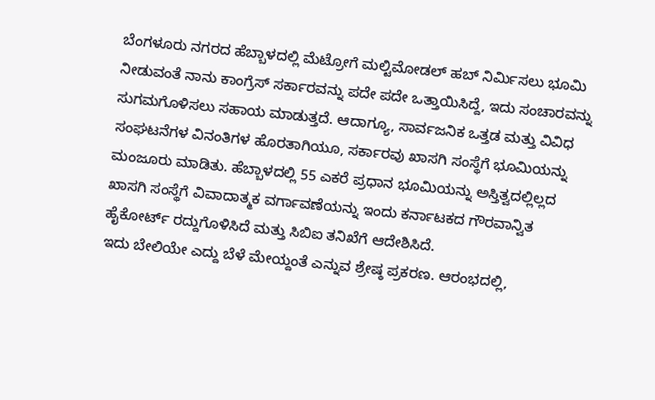ಬೆಂಗಳೂರು ನಗರದ ಹೆಬ್ಬಾಳದಲ್ಲಿ ಮೆಟ್ರೋಗೆ ಮಲ್ಟಿಮೋಡಲ್ ಹಬ್ ನಿರ್ಮಿಸಲು ಭೂಮಿ ನೀಡುವಂತೆ ನಾನು ಕಾಂಗ್ರೆಸ್ ಸರ್ಕಾರವನ್ನು ಪದೇ ಪದೇ ಒತ್ತಾಯಿಸಿದ್ದೆ, ಇದು ಸಂಚಾರವನ್ನು ಸುಗಮಗೊಳಿಸಲು ಸಹಾಯ ಮಾಡುತ್ತದೆ. ಆದಾಗ್ಯೂ, ಸಾರ್ವಜನಿಕ ಒತ್ತಡ ಮತ್ತು ವಿವಿಧ ಸಂಘಟನೆಗಳ ವಿನಂತಿಗಳ ಹೊರತಾಗಿಯೂ, ಸರ್ಕಾರವು ಖಾಸಗಿ ಸಂಸ್ಥೆಗೆ ಭೂಮಿಯನ್ನು ಮಂಜೂರು ಮಾಡಿತು. ಹೆಬ್ಬಾಳದಲ್ಲಿ 55 ಎಕರೆ ಪ್ರಧಾನ ಭೂಮಿಯನ್ನು ಅಸ್ತಿತ್ವದಲ್ಲಿಲ್ಲದ ಖಾಸಗಿ ಸಂಸ್ಥೆಗೆ ವಿವಾದಾತ್ಮಕ ವರ್ಗಾವಣೆಯನ್ನು ಇಂದು ಕರ್ನಾಟಕದ ಗೌರವಾನ್ವಿತ ಹೈಕೋರ್ಟ್ ರದ್ದುಗೊಳಿಸಿದೆ ಮತ್ತು ಸಿಬಿಐ ತನಿಖೆಗೆ ಆದೇಶಿಸಿದೆ.
ಇದು ಬೇಲಿಯೇ ಎದ್ದು ಬೆಳೆ ಮೇಯ್ದಂತೆ ಎನ್ನುವ ಶ್ರೇಷ್ಠ ಪ್ರಕರಣ. ಆರಂಭದಲ್ಲಿ,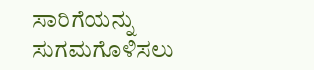ಸಾರಿಗೆಯನ್ನು ಸುಗಮಗೊಳಿಸಲು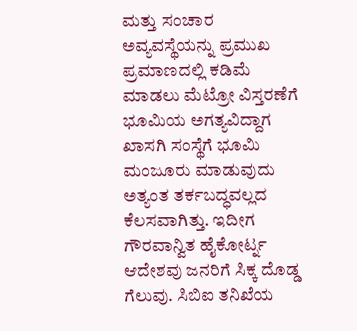ಮತ್ತು ಸಂಚಾರ ಅವ್ಯವಸ್ಥೆಯನ್ನು ಪ್ರಮುಖ ಪ್ರಮಾಣದಲ್ಲಿ ಕಡಿಮೆ ಮಾಡಲು ಮೆಟ್ರೋ ವಿಸ್ತರಣೆಗೆ ಭೂಮಿಯ ಅಗತ್ಯವಿದ್ದಾಗ ಖಾಸಗಿ ಸಂಸ್ಥೆಗೆ ಭೂಮಿ ಮಂಜೂರು ಮಾಡುವುದು ಅತ್ಯಂತ ತರ್ಕಬದ್ಧವಲ್ಲದ ಕೆಲಸವಾಗಿತ್ತು. ಇದೀಗ ಗೌರವಾನ್ವಿತ ಹೈಕೋರ್ಟ್ನ ಆದೇಶವು ಜನರಿಗೆ ಸಿಕ್ಕ ದೊಡ್ಡ ಗೆಲುವು. ಸಿಬಿಐ ತನಿಖೆಯ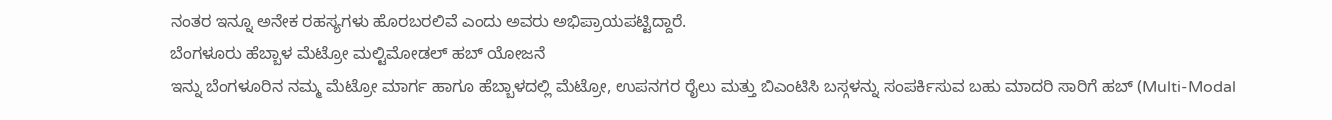ನಂತರ ಇನ್ನೂ ಅನೇಕ ರಹಸ್ಯಗಳು ಹೊರಬರಲಿವೆ ಎಂದು ಅವರು ಅಭಿಪ್ರಾಯಪಟ್ಟಿದ್ದಾರೆ.
ಬೆಂಗಳೂರು ಹೆಬ್ಬಾಳ ಮೆಟ್ರೋ ಮಲ್ಟಿಮೋಡಲ್ ಹಬ್ ಯೋಜನೆ
ಇನ್ನು ಬೆಂಗಳೂರಿನ ನಮ್ಮ ಮೆಟ್ರೋ ಮಾರ್ಗ ಹಾಗೂ ಹೆಬ್ಬಾಳದಲ್ಲಿ ಮೆಟ್ರೋ, ಉಪನಗರ ರೈಲು ಮತ್ತು ಬಿಎಂಟಿಸಿ ಬಸ್ಗಳನ್ನು ಸಂಪರ್ಕಿಸುವ ಬಹು ಮಾದರಿ ಸಾರಿಗೆ ಹಬ್ (Multi-Modal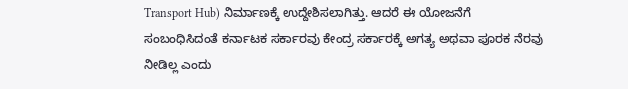Transport Hub) ನಿರ್ಮಾಣಕ್ಕೆ ಉದ್ದೇಶಿಸಲಾಗಿತ್ತು. ಆದರೆ ಈ ಯೋಜನೆಗೆ ಸಂಬಂಧಿಸಿದಂತೆ ಕರ್ನಾಟಕ ಸರ್ಕಾರವು ಕೇಂದ್ರ ಸರ್ಕಾರಕ್ಕೆ ಅಗತ್ಯ ಅಥವಾ ಪೂರಕ ನೆರವು ನೀಡಿಲ್ಲ ಎಂದು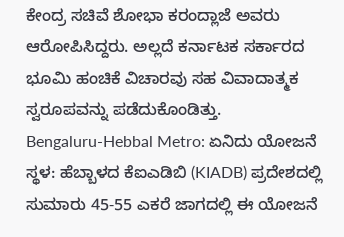ಕೇಂದ್ರ ಸಚಿವೆ ಶೋಭಾ ಕರಂದ್ಲಾಜೆ ಅವರು ಆರೋಪಿಸಿದ್ದರು. ಅಲ್ಲದೆ ಕರ್ನಾಟಕ ಸರ್ಕಾರದ ಭೂಮಿ ಹಂಚಿಕೆ ವಿಚಾರವು ಸಹ ವಿವಾದಾತ್ಮಕ ಸ್ವರೂಪವನ್ನು ಪಡೆದುಕೊಂಡಿತ್ತು.
Bengaluru-Hebbal Metro: ಏನಿದು ಯೋಜನೆ
ಸ್ಥಳ: ಹೆಬ್ಬಾಳದ ಕೆಐಎಡಿಬಿ (KIADB) ಪ್ರದೇಶದಲ್ಲಿ ಸುಮಾರು 45-55 ಎಕರೆ ಜಾಗದಲ್ಲಿ ಈ ಯೋಜನೆ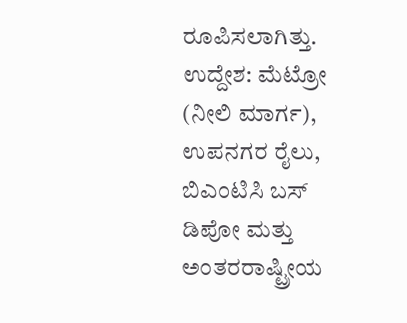ರೂಪಿಸಲಾಗಿತ್ತು.
ಉದ್ದೇಶ: ಮೆಟ್ರೋ (ನೀಲಿ ಮಾರ್ಗ), ಉಪನಗರ ರೈಲು, ಬಿಎಂಟಿಸಿ ಬಸ್ ಡಿಪೋ ಮತ್ತು ಅಂತರರಾಷ್ಟ್ರೀಯ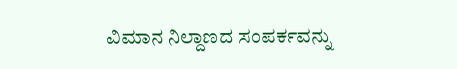ವಿಮಾನ ನಿಲ್ದಾಣದ ಸಂಪರ್ಕವನ್ನು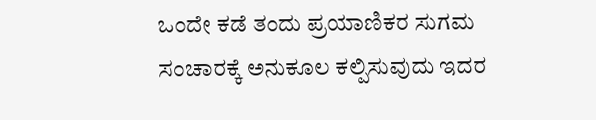ಒಂದೇ ಕಡೆ ತಂದು ಪ್ರಯಾಣಿಕರ ಸುಗಮ ಸಂಚಾರಕ್ಕೆ ಅನುಕೂಲ ಕಲ್ಪಿಸುವುದು ಇದರ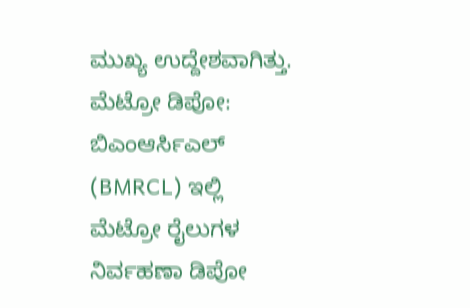ಮುಖ್ಯ ಉದ್ದೇಶವಾಗಿತ್ತು.
ಮೆಟ್ರೋ ಡಿಪೋ: ಬಿಎಂಆರ್ಸಿಎಲ್ (BMRCL) ಇಲ್ಲಿ ಮೆಟ್ರೋ ರೈಲುಗಳ ನಿರ್ವಹಣಾ ಡಿಪೋ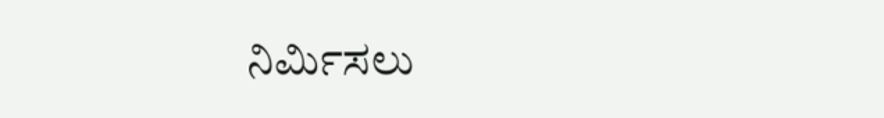ನಿರ್ಮಿಸಲು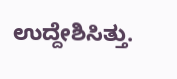ಉದ್ದೇಶಿಸಿತ್ತು.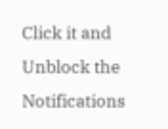Click it and Unblock the Notifications